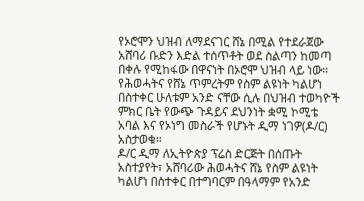የኦሮሞን ህዝብ ለማደናገር ሸኔ በሚል የተደራጀው አሸባሪ ቡድን እድል ተሰጥቶት ወደ ስልጣን ከመጣ በቀሉ የሚከፋው በዋናነት በኦሮሞ ህዝብ ላይ ነው።
የሕወሓትና የሸኔ ጥምረትም የስም ልዩነት ካልሆነ በስተቀር ሁለቱም አንድ ናቸው ሲሉ በህዝብ ተወካዮች ምክር ቤት የውጭ ጉዳይና ደህንነት ቋሚ ኮሚቴ አባል እና የኦነግ መስራች የሆኑት ዲማ ነገዎ(ዶ/ር) አስታወቁ።
ዶ/ር ዲማ ለኢትዮጵያ ፕሬስ ድርጅት በሰጡት አስተያየት፣ አሸባሪው ሕወሓትና ሸኔ የስም ልዩነት ካልሆነ በስተቀር በተግባርም በዓላማም የአንድ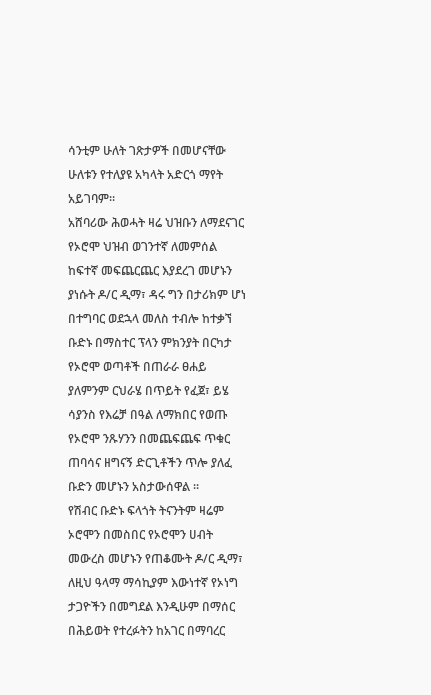ሳንቲም ሁለት ገጽታዎች በመሆናቸው ሁለቱን የተለያዩ አካላት አድርጎ ማየት አይገባም።
አሸባሪው ሕወሓት ዛሬ ህዝቡን ለማደናገር የኦሮሞ ህዝብ ወገንተኛ ለመምሰል ከፍተኛ መፍጨርጨር እያደረገ መሆኑን ያነሱት ዶ/ር ዲማ፣ ዳሩ ግን በታሪክም ሆነ በተግባር ወደኋላ መለስ ተብሎ ከተቃኘ ቡድኑ በማስተር ፕላን ምክንያት በርካታ የኦሮሞ ወጣቶች በጠራራ ፀሐይ ያለምንም ርህራሄ በጥይት የፈጀ፣ ይሄ ሳያንስ የእሬቻ በዓል ለማክበር የወጡ የኦሮሞ ንጹሃንን በመጨፍጨፍ ጥቁር ጠባሳና ዘግናኝ ድርጊቶችን ጥሎ ያለፈ ቡድን መሆኑን አስታውሰዋል ።
የሽብር ቡድኑ ፍላጎት ትናንትም ዛሬም ኦሮሞን በመስበር የኦሮሞን ሀብት መውረስ መሆኑን የጠቆሙት ዶ/ር ዲማ፣ ለዚህ ዓላማ ማሳኪያም እውነተኛ የኦነግ ታጋዮችን በመግደል እንዲሁም በማሰር በሕይወት የተረፉትን ከአገር በማባረር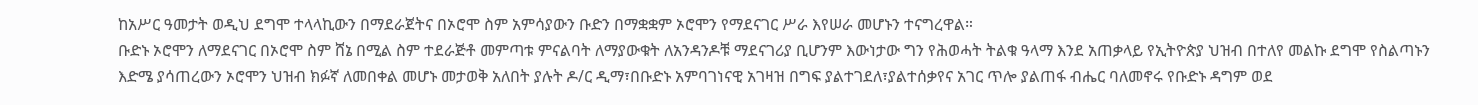ከአሥር ዓመታት ወዲህ ደግሞ ተላላኪውን በማደራጀትና በኦሮሞ ስም አምሳያውን ቡድን በማቋቋም ኦሮሞን የማደናገር ሥራ እየሠራ መሆኑን ተናግረዋል።
ቡድኑ ኦሮሞን ለማደናገር በኦሮሞ ስም ሸኔ በሚል ስም ተደራጅቶ መምጣቱ ምናልባት ለማያውቁት ለአንዳንዶቹ ማደናገሪያ ቢሆንም እውነታው ግን የሕወሓት ትልቁ ዓላማ እንደ አጠቃላይ የኢትዮጵያ ህዝብ በተለየ መልኩ ደግሞ የስልጣኑን እድሜ ያሳጠረውን ኦሮሞን ህዝብ ክፉኛ ለመበቀል መሆኑ መታወቅ አለበት ያሉት ዶ/ር ዲማ፣በቡድኑ አምባገነናዊ አገዛዝ በግፍ ያልተገደለ፣ያልተሰቃየና አገር ጥሎ ያልጠፋ ብሔር ባለመኖሩ የቡድኑ ዳግም ወደ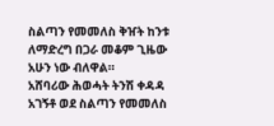ስልጣን የመመለስ ቅዠት ከንቱ ለማድረግ በጋራ መቆም ጊዜው አሁን ነው ብለዋል።
አሸባሪው ሕወሓት ትንሽ ቀዳዳ አገኝቶ ወደ ስልጣን የመመለስ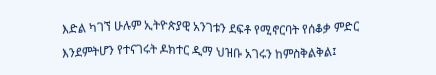እድል ካገኘ ሁሉም ኢትዮጵያዊ አንገቱን ደፍቶ የሚኖርባት የሰቆቃ ምድር እንደምትሆን የተናገሩት ዶክተር ዲማ ህዝቡ አገሩን ከምስቅልቅል፤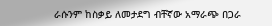ራሱንም ከስቃይ ለመታደግ ብቸኛው አማራጭ በጋራ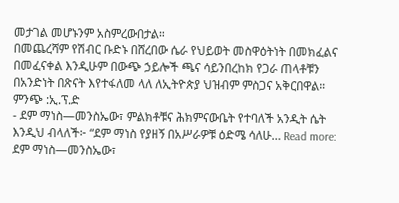መታገል መሆኑንም አስምረውበታል።
በመጨረሻም የሽብር ቡድኑ በሸረበው ሴራ የህይወት መስዋዕትነት በመክፈልና በመፈናቀል እንዲሁም በውጭ ኃይሎች ጫና ሳይንበረከክ የጋራ ጠላቶቹን በአንድነት በጽናት እየተፋለመ ላለ ለኢትዮጵያ ህዝብም ምስጋና አቅርበዋል።
ምንጭ :ኢ.ፕ.ድ
- ደም ማነስ—መንስኤው፣ ምልክቶቹና ሕክምናውቤት የተባለች አንዲት ሴት እንዲህ ብላለች፦ “ደም ማነስ የያዘኝ በአሥራዎቹ ዕድሜ ሳለሁ… Read more: ደም ማነስ—መንስኤው፣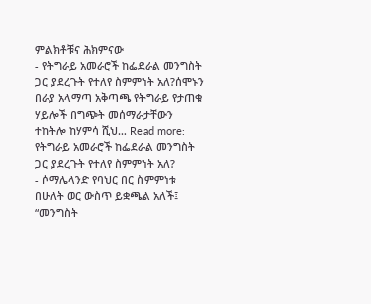ምልክቶቹና ሕክምናው
- የትግራይ አመራሮች ከፌደራል መንግስት ጋር ያደረጉት የተለየ ስምምነት አለ?ሰሞኑን በራያ አላማጣ አቅጣጫ የትግራይ የታጠቁ ሃይሎች በግጭት መሰማራታቸውን ተከትሎ ከሃምሳ ሺህ… Read more: የትግራይ አመራሮች ከፌደራል መንግስት ጋር ያደረጉት የተለየ ስምምነት አለ?
- ሶማሌላንድ የባህር በር ስምምነቱ በሁለት ወር ውስጥ ይቋጫል አለች፤ “መንግስት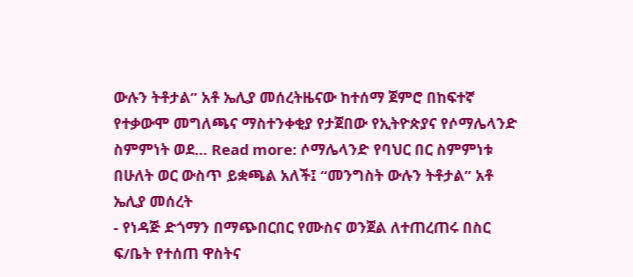ውሉን ትቶታል” አቶ ኤሊያ መሰረትዜናው ከተሰማ ጀምሮ በከፍተኛ የተቃውሞ መግለጫና ማስተንቀቂያ የታጀበው የኢትዮጵያና የሶማሌላንድ ስምምነት ወደ… Read more: ሶማሌላንድ የባህር በር ስምምነቱ በሁለት ወር ውስጥ ይቋጫል አለች፤ “መንግስት ውሉን ትቶታል” አቶ ኤሊያ መሰረት
- የነዳጅ ድጎማን በማጭበርበር የሙስና ወንጀል ለተጠረጠሩ በስር ፍ/ቤት የተሰጠ ዋስትና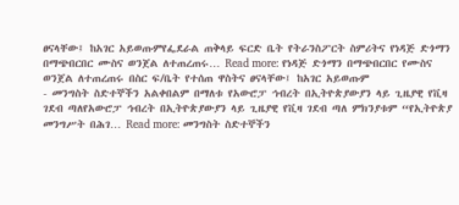ፀናላቸው፤ ከአገር አይወጡምየፌደራል ጠቅላይ ፍርድ ቤት የትራንስፖርት ስምሪትና የነዳጅ ድጎማን በማጭበርበር ሙስና ወንጀል ለተጠረጠሩ… Read more: የነዳጅ ድጎማን በማጭበርበር የሙስና ወንጀል ለተጠረጠሩ በስር ፍ/ቤት የተሰጠ ዋስትና ፀናላቸው፤ ከአገር አይወጡም
- መንግስት ስድተኞችን አልቀበልም በማለቱ የአውሮፓ ኅብረት በኢትዮጵያውያን ላይ ጊዜያዊ የቪዛ ገደብ ጣለየአውሮፓ ኅብረት በኢትዮጵያውያን ላይ ጊዜያዊ የቪዛ ገደብ ጣለ ምክንያቱም “የኢትዮጵያ መንግሥት በሕገ… Read more: መንግስት ስድተኞችን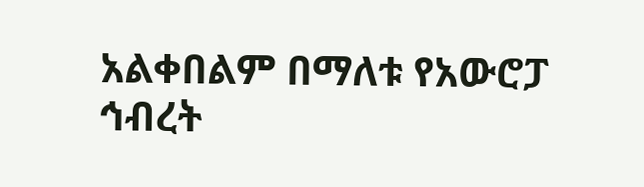አልቀበልም በማለቱ የአውሮፓ ኅብረት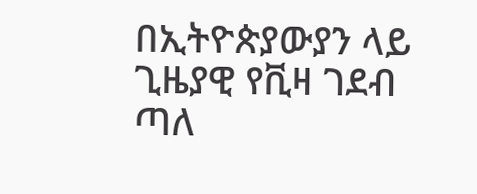በኢትዮጵያውያን ላይ ጊዜያዊ የቪዛ ገደብ ጣለ